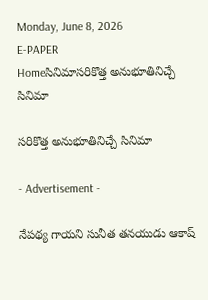Monday, June 8, 2026
E-PAPER
Homeసినిమాసరికొత్త అనుభూతినిచ్చే సినిమా

సరికొత్త అనుభూతినిచ్చే సినిమా

- Advertisement -

నేపథ్య గాయని సునీత తనయుడు ఆకాష్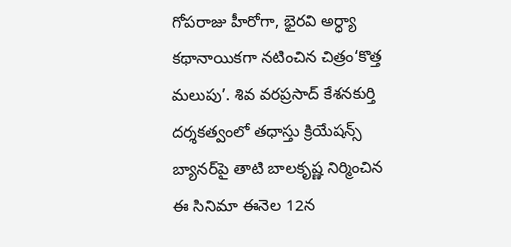గోపరాజు హీరోగా, భైరవి అర్ధ్యా కథానాయికగా నటించిన చిత్రం‘కొత్త మలుపు’. శివ వరప్రసాద్ కేశనకుర్తి దర్శకత్వంలో తధాస్తు క్రియేషన్స్ బ్యానర్‌పై తాటి బాలకృష్ణ నిర్మించిన ఈ సినిమా ఈనెల 12న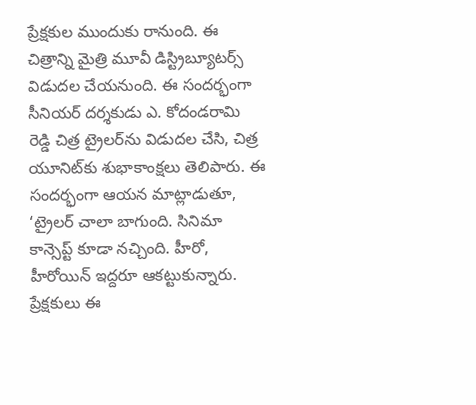ప్రేక్షకుల ముందుకు రానుంది. ఈ చిత్రాన్ని మైత్రి మూవీ డిస్ట్రిబ్యూటర్స్ విడుదల చేయనుంది. ఈ సందర్భంగా సీనియర్ దర్శకుడు ఎ. కోదండరామి రెడ్డి చిత్ర ట్రైలర్‌ను విడుదల చేసి, చిత్ర యూనిట్‌కు శుభాకాంక్షలు తెలిపారు. ఈ సందర్భంగా ఆయన మాట్లాడుతూ, ‘ట్రైలర్ చాలా బాగుంది. సినిమా కాన్సెప్ట్ కూడా నచ్చింది. హీరో, హీరోయిన్ ఇద్దరూ ఆకట్టుకున్నారు. ప్రేక్షకులు ఈ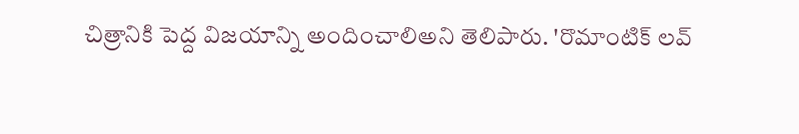చిత్రానికి పెద్ద విజయాన్ని అందించాలిఅని తెలిపారు. 'రొమాంటిక్ లవ్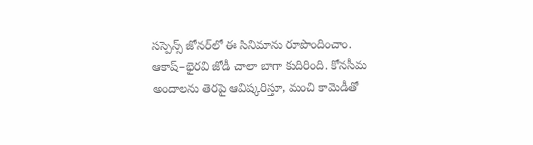సస్పెన్స్ జోనర్‌లో ఈ సినిమాను రూపొందించాం. ఆకాష్–భైరవి జోడీ చాలా బాగా కుదిరింది. కోనసీమ అందాలను తెరపై ఆవిష్కరిస్తూ, మంచి కామెడీతో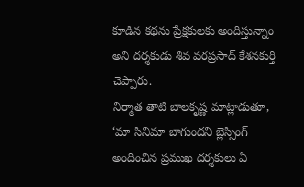కూడిన కథను ప్రేక్షకులకు అందిస్తున్నాం అని దర్శకుడు శివ వరప్రసాద్ కేశనకుర్తి చెప్పారు.
నిర్మాత తాటి బాలకృష్ణ మాట్లాడుతూ, ‘మా సినిమా బాగుందని బ్లెస్సింగ్ అందించిన ప్రముఖ దర్శకులు ఏ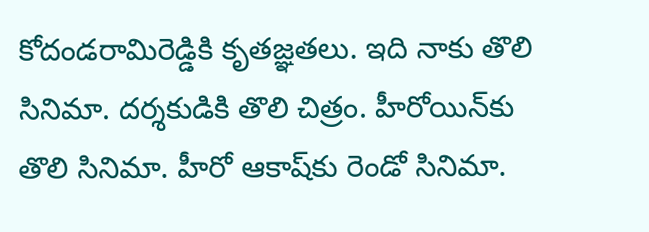కోదండరామిరెడ్డికి కృతజ్ఞతలు. ఇది నాకు తొలి సినిమా. దర్శకుడికి తొలి చిత్రం. హీరోయిన్‌కు తొలి సినిమా. హీరో ఆకాష్‌కు రెండో సినిమా.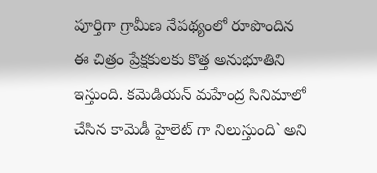పూర్తిగా గ్రామీణ నేపథ్యంలో రూపొందిన ఈ చిత్రం ప్రేక్షకులకు కొత్త అనుభూతిని ఇస్తుంది. కమెడియన్ మహేంద్ర సినిమాలో చేసిన కామెడీ హైలెట్ గా నిలుస్తుంది` అని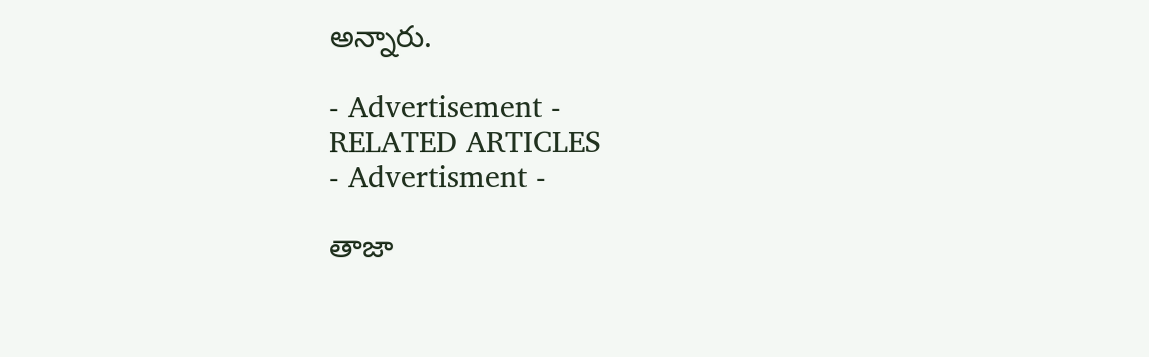అన్నారు.

- Advertisement -
RELATED ARTICLES
- Advertisment -

తాజా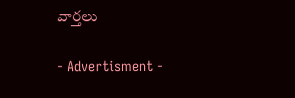వార్తలు

- Advertisment -